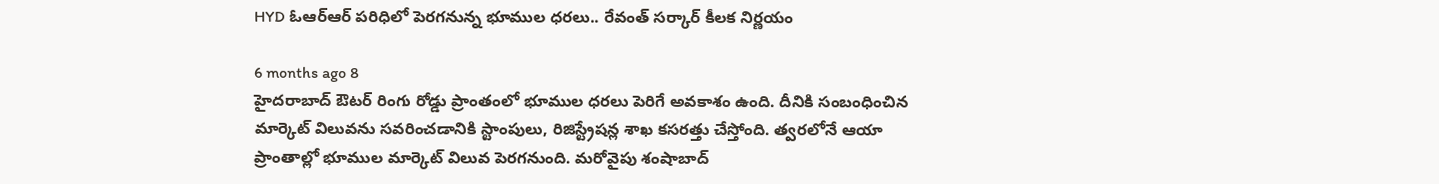HYD ఓఆర్‌ఆర్ పరిధిలో పెరగనున్న భూముల ధరలు.. రేవంత్ సర్కార్ కీలక నిర్ణయం

6 months ago 8
హైదరాబాద్ ఔటర్ రింగు రోడ్డు ప్రాంతంలో భూముల ధరలు పెరిగే అవకాశం ఉంది. దీనికి సంబంధించిన మార్కెట్ విలువను సవరించడానికి స్టాంపులు, రిజిస్ట్రేషన్ల శాఖ కసరత్తు చేస్తోంది. త్వరలోనే ఆయా ప్రాంతాల్లో భూముల మార్కెట్ విలువ పెరగనుంది. మరోవైపు శంషాబాద్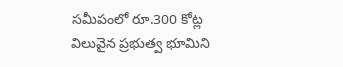సమీపంలో రూ.300 కోట్ల విలువైన ప్రభుత్వ భూమిని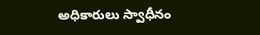అధికారులు స్వాధీనం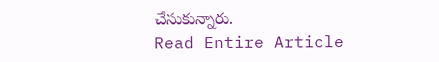చేసుకున్నారు.
Read Entire Article